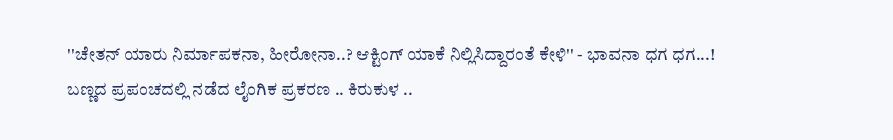''ಚೇತನ್ ಯಾರು ನಿರ್ಮಾಪಕನಾ, ಹೀರೋನಾ..? ಆಕ್ಟಿಂಗ್ ಯಾಕೆ ನಿಲ್ಲಿಸಿದ್ದಾರಂತೆ ಕೇಳಿ'' - ಭಾವನಾ ಧಗ ಧಗ...!
ಬಣ್ಣದ ಪ್ರಪಂಚದಲ್ಲಿ ನಡೆದ ಲೈಂಗಿಕ ಪ್ರಕರಣ .. ಕಿರುಕುಳ ..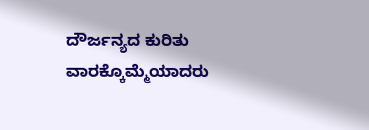ದೌರ್ಜನ್ಯದ ಕುರಿತು ವಾರಕ್ಕೊಮ್ಮೆಯಾದರು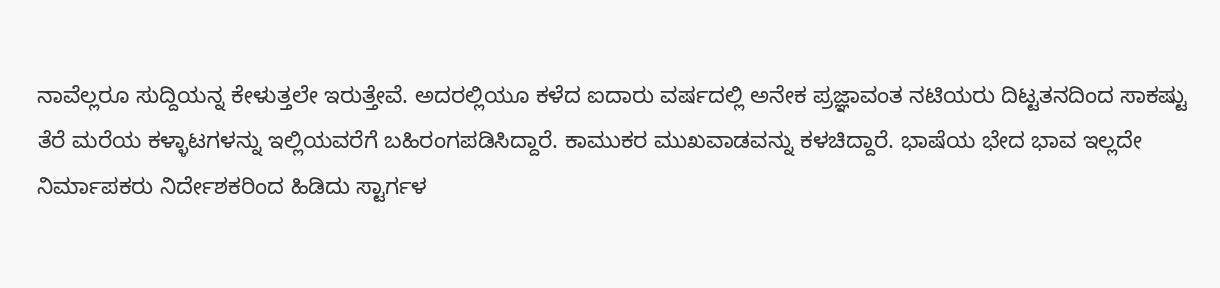ನಾವೆಲ್ಲರೂ ಸುದ್ದಿಯನ್ನ ಕೇಳುತ್ತಲೇ ಇರುತ್ತೇವೆ. ಅದರಲ್ಲಿಯೂ ಕಳೆದ ಐದಾರು ವರ್ಷದಲ್ಲಿ ಅನೇಕ ಪ್ರಜ್ಞಾವಂತ ನಟಿಯರು ದಿಟ್ಟತನದಿಂದ ಸಾಕಷ್ಟು ತೆರೆ ಮರೆಯ ಕಳ್ಳಾಟಗಳನ್ನು ಇಲ್ಲಿಯವರೆಗೆ ಬಹಿರಂಗಪಡಿಸಿದ್ದಾರೆ. ಕಾಮುಕರ ಮುಖವಾಡವನ್ನು ಕಳಚಿದ್ದಾರೆ. ಭಾಷೆಯ ಭೇದ ಭಾವ ಇಲ್ಲದೇ ನಿರ್ಮಾಪಕರು ನಿರ್ದೇಶಕರಿಂದ ಹಿಡಿದು ಸ್ಟಾರ್ಗಳ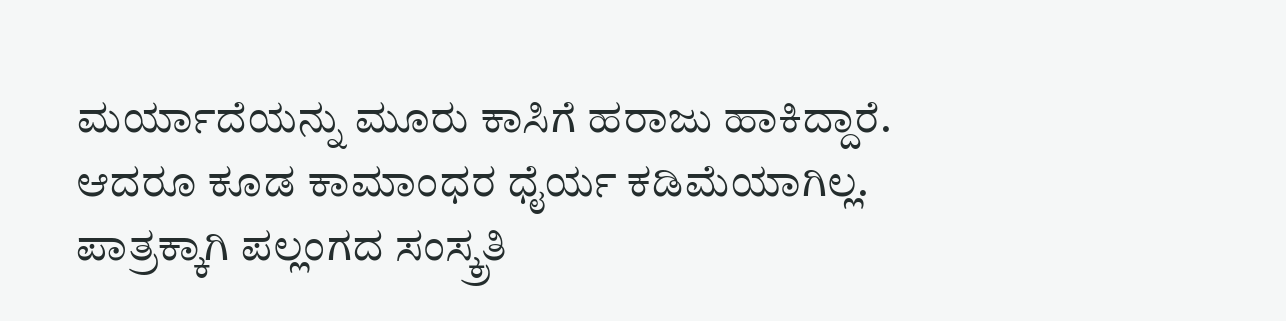ಮರ್ಯಾದೆಯನ್ನು ಮೂರು ಕಾಸಿಗೆ ಹರಾಜು ಹಾಕಿದ್ದಾರೆ.
ಆದರೂ ಕೂಡ ಕಾಮಾಂಧರ ಧೈರ್ಯ ಕಡಿಮೆಯಾಗಿಲ್ಲ. ಪಾತ್ರಕ್ಕಾಗಿ ಪಲ್ಲಂಗದ ಸಂಸ್ಕ್ರತಿ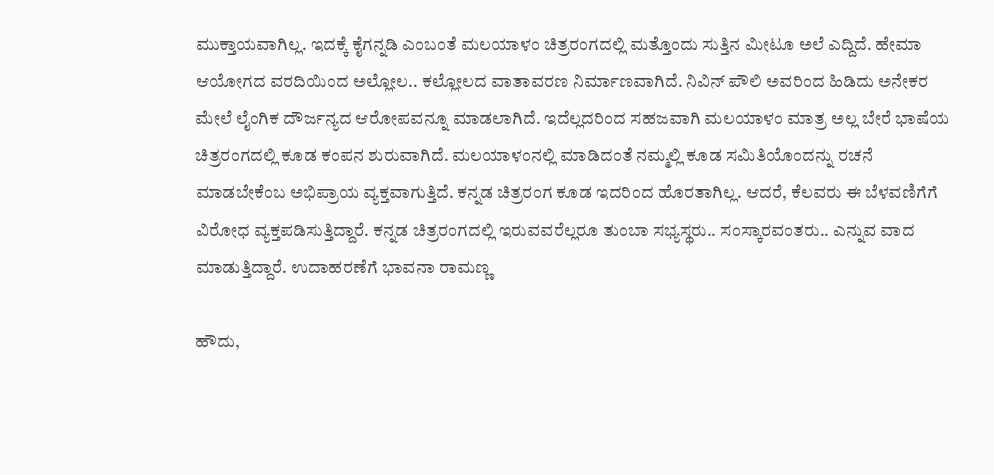ಮುಕ್ತಾಯವಾಗಿಲ್ಲ. ಇದಕ್ಕೆ ಕೈಗನ್ನಡಿ ಎಂಬಂತೆ ಮಲಯಾಳಂ ಚಿತ್ರರಂಗದಲ್ಲಿ ಮತ್ತೊಂದು ಸುತ್ತಿನ ಮೀಟೂ ಅಲೆ ಎದ್ದಿದೆ. ಹೇಮಾ ಆಯೋಗದ ವರದಿಯಿಂದ ಅಲ್ಲೋಲ.. ಕಲ್ಲೋಲದ ವಾತಾವರಣ ನಿರ್ಮಾಣವಾಗಿದೆ. ನಿವಿನ್ ಪೌಲಿ ಅವರಿಂದ ಹಿಡಿದು ಅನೇಕರ ಮೇಲೆ ಲೈಂಗಿಕ ದೌರ್ಜನ್ಯದ ಆರೋಪವನ್ನೂ ಮಾಡಲಾಗಿದೆ. ಇದೆಲ್ಲದರಿಂದ ಸಹಜವಾಗಿ ಮಲಯಾಳಂ ಮಾತ್ರ ಅಲ್ಲ ಬೇರೆ ಭಾಷೆಯ ಚಿತ್ರರಂಗದಲ್ಲಿ ಕೂಡ ಕಂಪನ ಶುರುವಾಗಿದೆ. ಮಲಯಾಳಂನಲ್ಲಿ ಮಾಡಿದಂತೆ ನಮ್ಮಲ್ಲಿ ಕೂಡ ಸಮಿತಿಯೊಂದನ್ನು ರಚನೆ ಮಾಡಬೇಕೆಂಬ ಅಭಿಪ್ರಾಯ ವ್ಯಕ್ತವಾಗುತ್ತಿದೆ. ಕನ್ನಡ ಚಿತ್ರರಂಗ ಕೂಡ ಇದರಿಂದ ಹೊರತಾಗಿಲ್ಲ. ಆದರೆ, ಕೆಲವರು ಈ ಬೆಳವಣಿಗೆಗೆ ವಿರೋಧ ವ್ಯಕ್ತಪಡಿಸುತ್ತಿದ್ದಾರೆ. ಕನ್ನಡ ಚಿತ್ರರಂಗದಲ್ಲಿ ಇರುವವರೆಲ್ಲರೂ ತುಂಬಾ ಸಭ್ಯಸ್ಥರು.. ಸಂಸ್ಕಾರವಂತರು.. ಎನ್ನುವ ವಾದ ಮಾಡುತ್ತಿದ್ದಾರೆ. ಉದಾಹರಣೆಗೆ ಭಾವನಾ ರಾಮಣ್ಣ

ಹೌದು,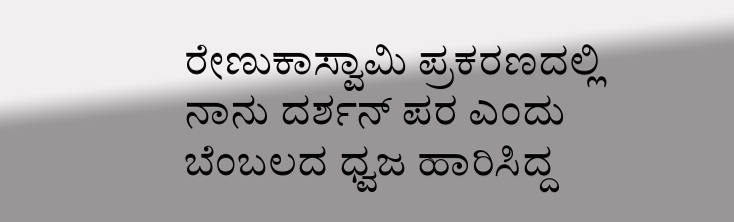ರೇಣುಕಾಸ್ವಾಮಿ ಪ್ರಕರಣದಲ್ಲಿ ನಾನು ದರ್ಶನ್ ಪರ ಎಂದು ಬೆಂಬಲದ ಧ್ವಜ ಹಾರಿಸಿದ್ದ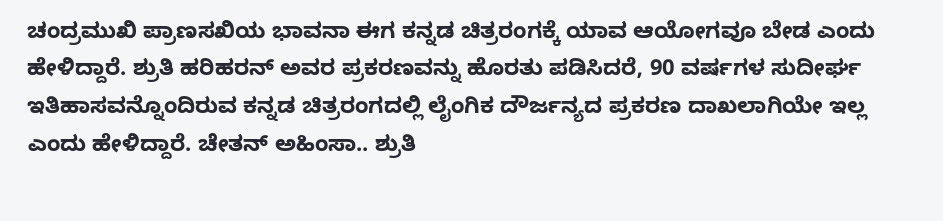ಚಂದ್ರಮುಖಿ ಪ್ರಾಣಸಖಿಯ ಭಾವನಾ ಈಗ ಕನ್ನಡ ಚಿತ್ರರಂಗಕ್ಕೆ ಯಾವ ಆಯೋಗವೂ ಬೇಡ ಎಂದು ಹೇಳಿದ್ದಾರೆ. ಶ್ರುತಿ ಹರಿಹರನ್ ಅವರ ಪ್ರಕರಣವನ್ನು ಹೊರತು ಪಡಿಸಿದರೆ, 90 ವರ್ಷಗಳ ಸುದೀರ್ಘ ಇತಿಹಾಸವನ್ನೊಂದಿರುವ ಕನ್ನಡ ಚಿತ್ರರಂಗದಲ್ಲಿ ಲೈಂಗಿಕ ದೌರ್ಜನ್ಯದ ಪ್ರಕರಣ ದಾಖಲಾಗಿಯೇ ಇಲ್ಲ ಎಂದು ಹೇಳಿದ್ದಾರೆ. ಚೇತನ್ ಅಹಿಂಸಾ.. ಶ್ರುತಿ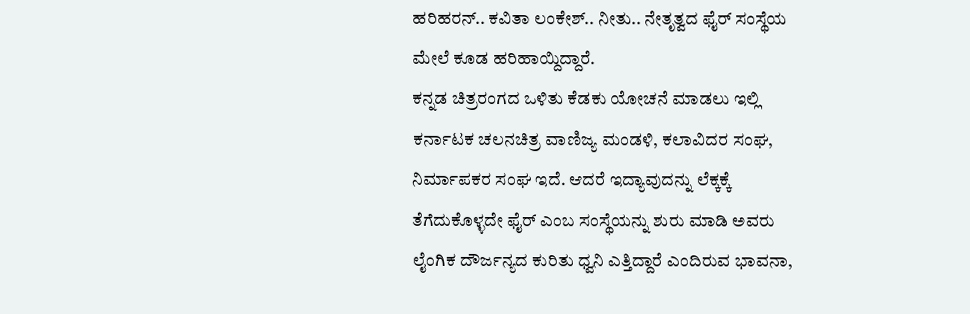ಹರಿಹರನ್.. ಕವಿತಾ ಲಂಕೇಶ್.. ನೀತು.. ನೇತೃತ್ವದ ಫೈರ್ ಸಂಸ್ಥೆಯ ಮೇಲೆ ಕೂಡ ಹರಿಹಾಯ್ದಿದ್ದಾರೆ.
ಕನ್ನಡ ಚಿತ್ರರಂಗದ ಒಳಿತು ಕೆಡಕು ಯೋಚನೆ ಮಾಡಲು ಇಲ್ಲಿ ಕರ್ನಾಟಕ ಚಲನಚಿತ್ರ ವಾಣಿಜ್ಯ ಮಂಡಳಿ, ಕಲಾವಿದರ ಸಂಘ, ನಿರ್ಮಾಪಕರ ಸಂಘ ಇದೆ. ಆದರೆ ಇದ್ಯಾವುದನ್ನು ಲೆಕ್ಕಕ್ಕೆ ತೆಗೆದುಕೊಳ್ಳದೇ ಫೈರ್ ಎಂಬ ಸಂಸ್ಥೆಯನ್ನು ಶುರು ಮಾಡಿ ಅವರು ಲೈಂಗಿಕ ದೌರ್ಜನ್ಯದ ಕುರಿತು ಧ್ವನಿ ಎತ್ತಿದ್ದಾರೆ ಎಂದಿರುವ ಭಾವನಾ,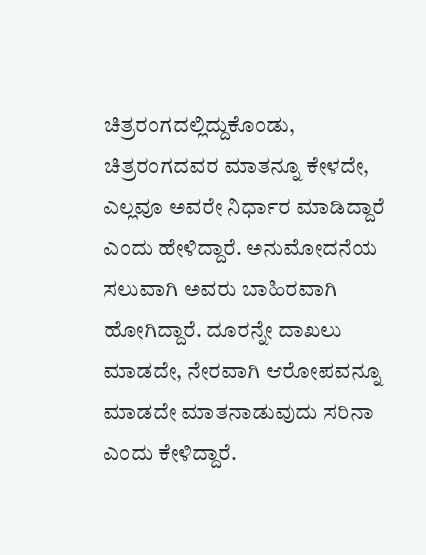ಚಿತ್ರರಂಗದಲ್ಲಿದ್ದುಕೊಂಡು, ಚಿತ್ರರಂಗದವರ ಮಾತನ್ನೂ ಕೇಳದೇ, ಎಲ್ಲವೂ ಅವರೇ ನಿರ್ಧಾರ ಮಾಡಿದ್ದಾರೆ ಎಂದು ಹೇಳಿದ್ದಾರೆ. ಅನುಮೋದನೆಯ ಸಲುವಾಗಿ ಅವರು ಬಾಹಿರವಾಗಿ ಹೋಗಿದ್ದಾರೆ. ದೂರನ್ನೇ ದಾಖಲು ಮಾಡದೇ, ನೇರವಾಗಿ ಆರೋಪವನ್ನೂ ಮಾಡದೇ ಮಾತನಾಡುವುದು ಸರಿನಾ ಎಂದು ಕೇಳಿದ್ದಾರೆ.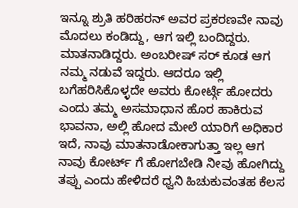ಇನ್ನೂ ಶ್ರುತಿ ಹರಿಹರನ್ ಅವರ ಪ್ರಕರಣವೇ ನಾವು ಮೊದಲು ಕಂಡಿದ್ದು, ಆಗ ಇಲ್ಲಿ ಬಂದಿದ್ದರು. ಮಾತನಾಡಿದ್ದರು. ಅಂಬರೀಷ್ ಸರ್ ಕೂಡ ಆಗ ನಮ್ಮ ನಡುವೆ ಇದ್ದರು. ಆದರೂ ಇಲ್ಲಿ ಬಗೆಹರಿಸಿಕೊಳ್ಳದೇ ಅವರು ಕೋರ್ಟ್ಗೆ ಹೋದರು ಎಂದು ತಮ್ಮ ಅಸಮಾಧಾನ ಹೊರ ಹಾಕಿರುವ ಭಾವನಾ, ಅಲ್ಲಿ ಹೋದ ಮೇಲೆ ಯಾರಿಗೆ ಅಧಿಕಾರ ಇದೆ, ನಾವು ಮಾತನಾಡೋಕಾಗುತ್ತಾ ಇಲ್ಲ ಆಗ ನಾವು ಕೋರ್ಟ್ ಗೆ ಹೋಗಬೇಡಿ ನೀವು ಹೋಗಿದ್ದು ತಪ್ಪು ಎಂದು ಹೇಳಿದರೆ ಧ್ವನಿ ಹಿಚುಕುವಂತಹ ಕೆಲಸ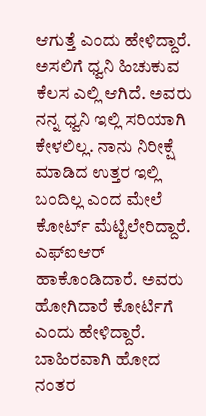ಆಗುತ್ತೆ ಎಂದು ಹೇಳಿದ್ದಾರೆ. ಅಸಲಿಗೆ ಧ್ವನಿ ಹಿಚುಕುವ ಕೆಲಸ ಎಲ್ಲಿ ಆಗಿದೆ. ಅವರು ನನ್ನ ಧ್ವನಿ ಇಲ್ಲಿ ಸರಿಯಾಗಿ ಕೇಳಲಿಲ್ಲ. ನಾನು ನಿರೀಕ್ಷೆ ಮಾಡಿದ ಉತ್ತರ ಇಲ್ಲಿ ಬಂದಿಲ್ಲ ಎಂದ ಮೇಲೆ ಕೋರ್ಟ್ ಮೆಟ್ಟಿಲೇರಿದ್ದಾರೆ. ಎಫ್ಐಆರ್ ಹಾಕೊಂಡಿದಾರೆ. ಅವರು ಹೋಗಿದಾರೆ ಕೋರ್ಟಿಗೆ ಎಂದು ಹೇಳಿದ್ದಾರೆ. ಬಾಹಿರವಾಗಿ ಹೋದ ನಂತರ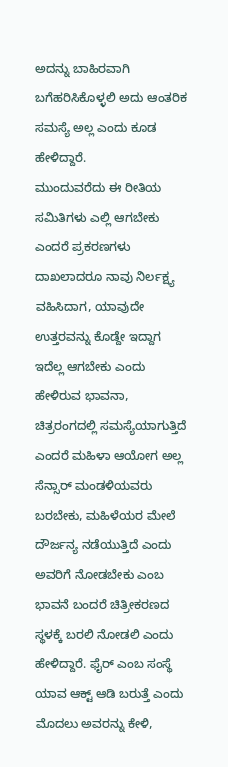ಅದನ್ನು ಬಾಹಿರವಾಗಿ ಬಗೆಹರಿಸಿಕೊಳ್ಳಲಿ ಅದು ಆಂತರಿಕ ಸಮಸ್ಯೆ ಅಲ್ಲ ಎಂದು ಕೂಡ ಹೇಳಿದ್ದಾರೆ.
ಮುಂದುವರೆದು ಈ ರೀತಿಯ ಸಮಿತಿಗಳು ಎಲ್ಲಿ ಆಗಬೇಕು ಎಂದರೆ ಪ್ರಕರಣಗಳು ದಾಖಲಾದರೂ ನಾವು ನಿರ್ಲಕ್ಷ್ಯ ವಹಿಸಿದಾಗ, ಯಾವುದೇ ಉತ್ತರವನ್ನು ಕೊಡ್ದೇ ಇದ್ದಾಗ ಇದೆಲ್ಲ ಆಗಬೇಕು ಎಂದು ಹೇಳಿರುವ ಭಾವನಾ, ಚಿತ್ರರಂಗದಲ್ಲಿ ಸಮಸ್ಯೆಯಾಗುತ್ತಿದೆ ಎಂದರೆ ಮಹಿಳಾ ಆಯೋಗ ಅಲ್ಲ ಸೆನ್ಸಾರ್ ಮಂಡಳಿಯವರು ಬರಬೇಕು, ಮಹಿಳೆಯರ ಮೇಲೆ ದೌರ್ಜನ್ಯ ನಡೆಯುತ್ತಿದೆ ಎಂದು ಅವರಿಗೆ ನೋಡಬೇಕು ಎಂಬ ಭಾವನೆ ಬಂದರೆ ಚಿತ್ರೀಕರಣದ ಸ್ಥಳಕ್ಕೆ ಬರಲಿ ನೋಡಲಿ ಎಂದು ಹೇಳಿದ್ದಾರೆ. ಫೈರ್ ಎಂಬ ಸಂಸ್ಥೆ ಯಾವ ಆಕ್ಟ್ ಆಡಿ ಬರುತ್ತೆ ಎಂದು ಮೊದಲು ಅವರನ್ನು ಕೇಳಿ,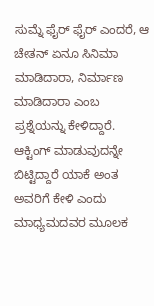ಸುಮ್ನೆ ಫೈರ್ ಫೈರ್ ಎಂದರೆ, ಆ ಚೇತನ್ ಏನೂ ಸಿನಿಮಾ ಮಾಡಿದಾರಾ, ನಿರ್ಮಾಣ ಮಾಡಿದಾರಾ ಎಂಬ ಪ್ರಶ್ನೆಯನ್ನು ಕೇಳಿದ್ದಾರೆ. ಆಕ್ಟಿಂಗ್ ಮಾಡುವುದನ್ನೇ ಬಿಟ್ಟಿದ್ದಾರೆ ಯಾಕೆ ಅಂತ ಅವರಿಗೆ ಕೇಳಿ ಎಂದು ಮಾಧ್ಯಮದವರ ಮೂಲಕ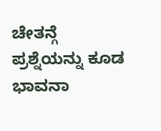ಚೇತನ್ಗೆ ಪ್ರಶ್ನೆಯನ್ನು ಕೂಡ ಭಾವನಾ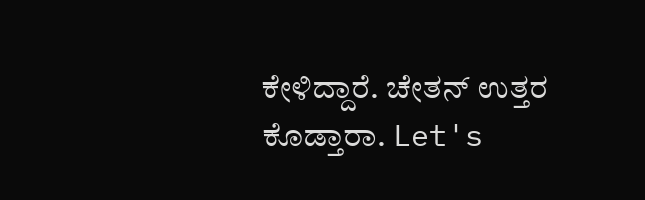ಕೇಳಿದ್ದಾರೆ. ಚೇತನ್ ಉತ್ತರ ಕೊಡ್ತಾರಾ. Let's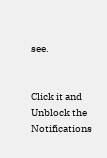see.


Click it and Unblock the Notifications